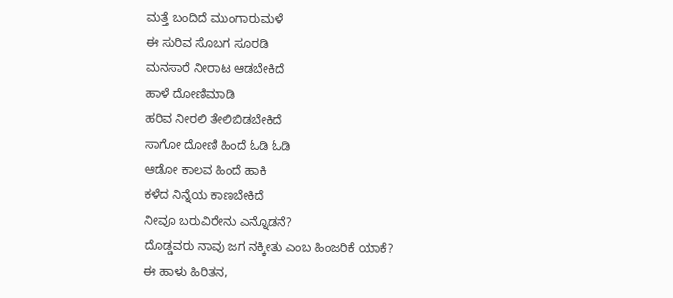ಮತ್ತೆ ಬಂದಿದೆ ಮುಂಗಾರುಮಳೆ
ಈ ಸುರಿವ ಸೊಬಗ ಸೂರಡಿ
ಮನಸಾರೆ ನೀರಾಟ ಆಡಬೇಕಿದೆ
ಹಾಳೆ ದೋಣಿಮಾಡಿ
ಹರಿವ ನೀರಲಿ ತೇಲಿಬಿಡಬೇಕಿದೆ
ಸಾಗೋ ದೋಣಿ ಹಿಂದೆ ಓಡಿ ಓಡಿ
ಆಡೋ ಕಾಲವ ಹಿಂದೆ ಹಾಕಿ
ಕಳೆದ ನಿನ್ನೆಯ ಕಾಣಬೇಕಿದೆ
ನೀವೂ ಬರುವಿರೇನು ಎನ್ನೊಡನೆ?
ದೊಡ್ಡವರು ನಾವು ಜಗ ನಕ್ಕೀತು ಎಂಬ ಹಿಂಜರಿಕೆ ಯಾಕೆ?
ಈ ಹಾಳು ಹಿರಿತನ,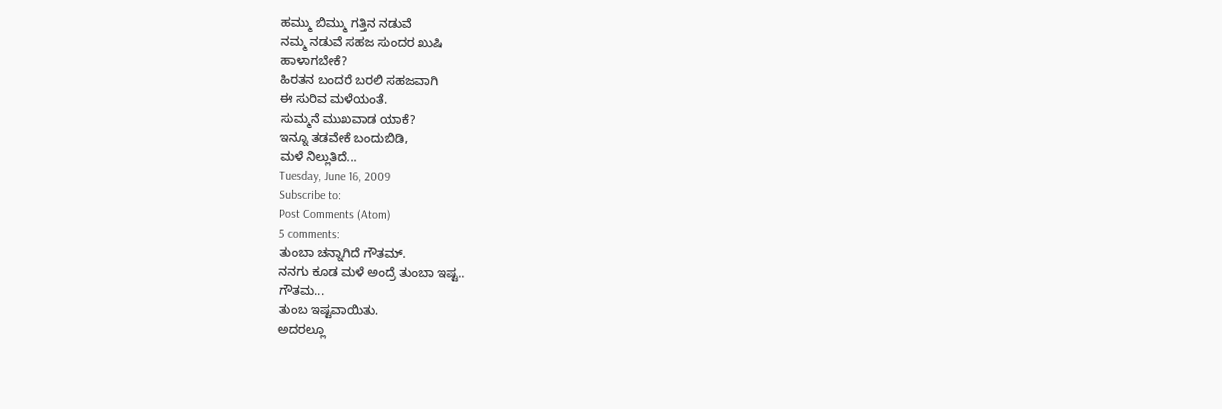ಹಮ್ಮು ಬಿಮ್ಮು ಗತ್ತಿನ ನಡುವೆ
ನಮ್ಮ ನಡುವೆ ಸಹಜ ಸುಂದರ ಖುಷಿ
ಹಾಳಾಗಬೇಕೆ?
ಹಿರತನ ಬಂದರೆ ಬರಲಿ ಸಹಜವಾಗಿ
ಈ ಸುರಿವ ಮಳೆಯಂತೆ.
ಸುಮ್ಮನೆ ಮುಖವಾಡ ಯಾಕೆ?
ಇನ್ನೂ ತಡವೇಕೆ ಬಂದುಬಿಡಿ,
ಮಳೆ ನಿಲ್ಲುತಿದೆ...
Tuesday, June 16, 2009
Subscribe to:
Post Comments (Atom)
5 comments:
ತುಂಬಾ ಚನ್ನಾಗಿದೆ ಗೌತಮ್.
ನನಗು ಕೂಡ ಮಳೆ ಅಂದ್ರೆ ತುಂಬಾ ಇಷ್ಟ..
ಗೌತಮ...
ತುಂಬ ಇಷ್ಟವಾಯಿತು.
ಅದರಲ್ಲೂ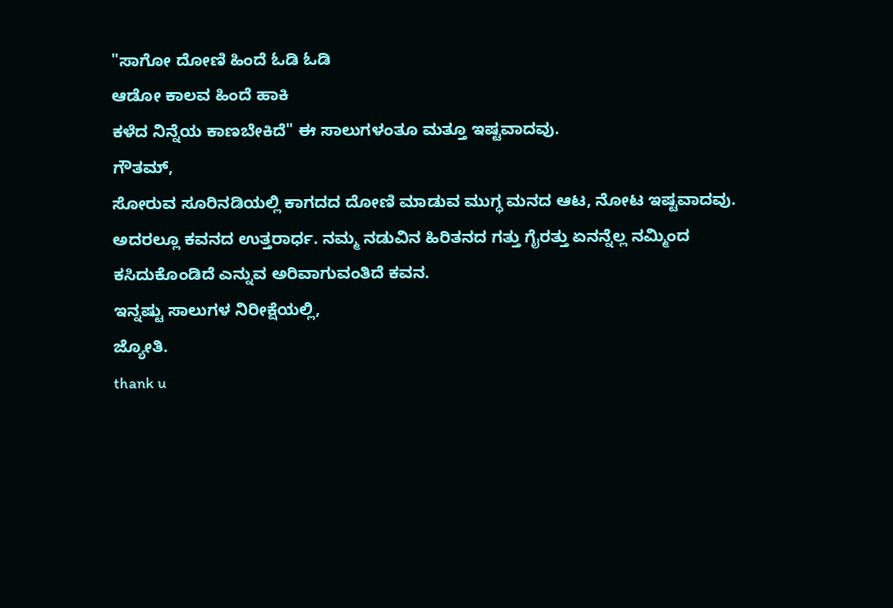"ಸಾಗೋ ದೋಣಿ ಹಿಂದೆ ಓಡಿ ಓಡಿ
ಆಡೋ ಕಾಲವ ಹಿಂದೆ ಹಾಕಿ
ಕಳೆದ ನಿನ್ನೆಯ ಕಾಣಬೇಕಿದೆ" ಈ ಸಾಲುಗಳಂತೂ ಮತ್ತೂ ಇಷ್ಟವಾದವು.
ಗೌತಮ್,
ಸೋರುವ ಸೂರಿನಡಿಯಲ್ಲಿ ಕಾಗದದ ದೋಣಿ ಮಾಡುವ ಮುಗ್ಧ ಮನದ ಆಟ, ನೋಟ ಇಷ್ಟವಾದವು. ಅದರಲ್ಲೂ ಕವನದ ಉತ್ತರಾರ್ಧ. ನಮ್ಮ ನಡುವಿನ ಹಿರಿತನದ ಗತ್ತು ಗೈರತ್ತು ಏನನ್ನೆಲ್ಲ ನಮ್ಮಿಂದ ಕಸಿದುಕೊಂಡಿದೆ ಎನ್ನುವ ಅರಿವಾಗುವಂತಿದೆ ಕವನ.
ಇನ್ನಷ್ಟು ಸಾಲುಗಳ ನಿರೀಕ್ಷೆಯಲ್ಲಿ,
ಜ್ಯೋತಿ.
thank u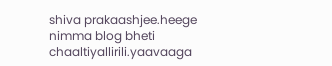shiva prakaashjee.heege nimma blog bheti chaaltiyallirili.yaavaaga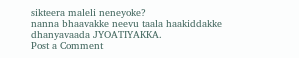sikteera maleli neneyoke?
nanna bhaavakke neevu taala haakiddakke dhanyavaada JYOATIYAKKA.
Post a Comment